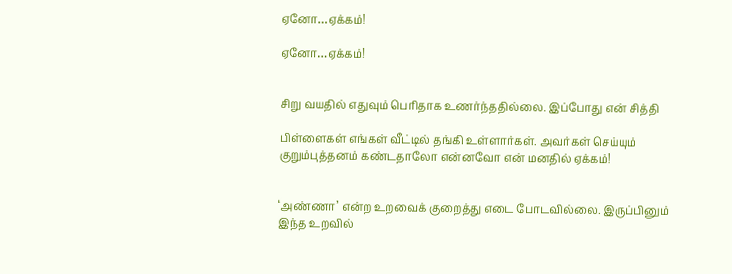ஏனோ…ஏக்கம்!

ஏனோ…ஏக்கம்!


சிறு வயதில் எதுவும் பெரிதாக உணர்ந்ததில்லை. இப்போது என் சித்தி

பிள்ளைகள் எங்கள் வீட்டில் தங்கி உள்ளார்கள். அவர்கள் செய்யும் குறும்புத்தனம் கண்டதாலோ என்னவோ என் மனதில் ஏக்கம்!


‘அண்ணா’ என்ற உறவைக் குறைத்து எடை போடவில்லை. இருப்பினும் இந்த உறவில்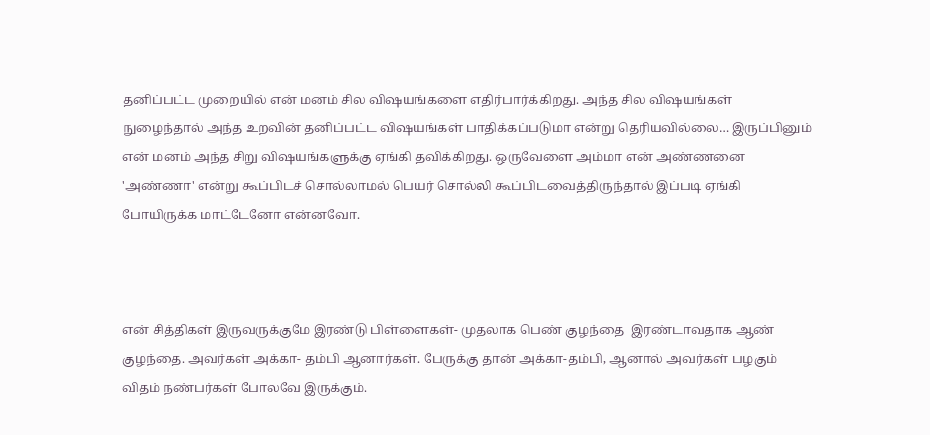தனிப்பட்ட முறையில் என் மனம் சில விஷயங்களை எதிர்பார்க்கிறது. அந்த சில விஷயங்கள் நுழைந்தால் அந்த உறவின் தனிப்பட்ட விஷயங்கள் பாதிக்கப்படுமா என்று தெரியவில்லை… இருப்பினும் என் மனம் அந்த சிறு விஷயங்களுக்கு ஏங்கி தவிக்கிறது. ஒருவேளை அம்மா என் அண்ணனை 'அண்ணா' என்று கூப்பிடச் சொல்லாமல் பெயர் சொல்லி கூப்பிடவைத்திருந்தால் இப்படி ஏங்கி போயிருக்க மாட்டேனோ என்னவோ.



என் சித்திகள் இருவருக்குமே இரண்டு பிள்ளைகள்- முதலாக பெண் குழந்தை  இரண்டாவதாக ஆண் குழந்தை. அவர்கள் அக்கா- தம்பி ஆனார்கள். பேருக்கு தான் அக்கா-தம்பி, ஆனால் அவர்கள் பழகும் விதம் நண்பர்கள் போலவே இருக்கும்.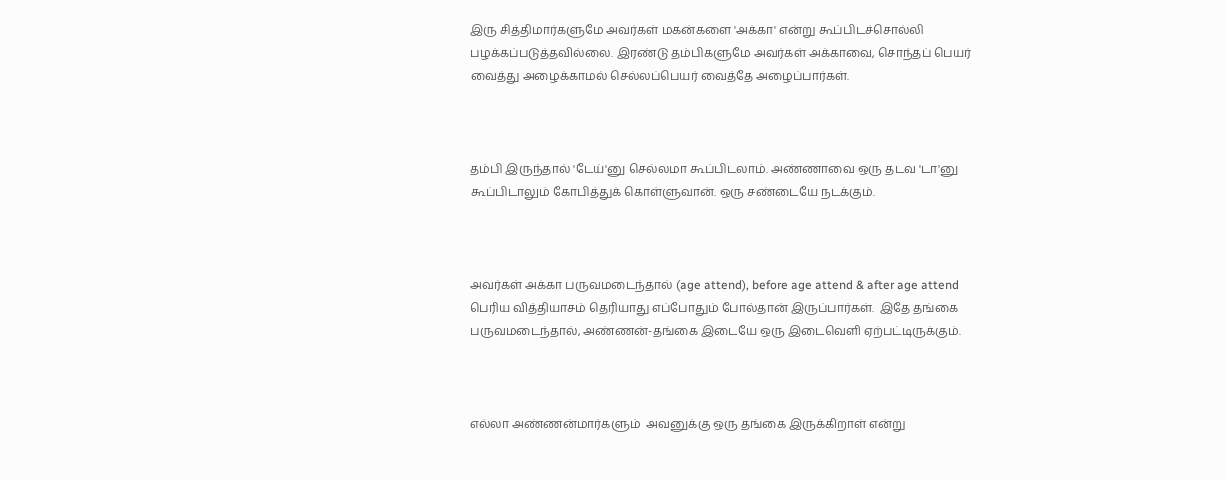இரு சித்திமார்களுமே அவர்கள் மகன்களை 'அக்கா' என்று கூப்பிடச்சொல்லி பழக்கப்படுத்தவில்லை. இரண்டு தம்பிகளுமே அவர்கள் அக்காவை, சொந்தப் பெயர் வைத்து அழைக்காமல் செல்லப்பெயர் வைத்தே அழைப்பார்கள்.



தம்பி இருந்தால் 'டேய்'னு செல்லமா கூப்பிடலாம். அண்ணாவை ஒரு தடவ 'டா'னு கூப்பிடாலும் கோபித்துக் கொள்ளுவான். ஒரு சண்டையே நடக்கும்.



அவர்கள் அக்கா பருவமடைந்தால் (age attend), before age attend & after age attend பெரிய வித்தியாசம் தெரியாது எப்போதும் போல்தான் இருப்பார்கள்.  இதே தங்கை பருவமடைந்தால், அண்ணன்-தங்கை இடையே ஒரு இடைவெளி ஏற்பட்டிருக்கும்.



எல்லா அண்ணன்மார்களும்  அவனுக்கு ஒரு தங்கை இருக்கிறாள் என்று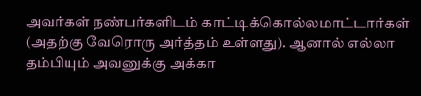அவர்கள் நண்பர்களிடம் காட்டிக்கொல்லமாட்டார்கள் (அதற்கு வேரொரு அர்த்தம் உள்ளது). ஆனால் எல்லா தம்பியும் அவனுக்கு அக்கா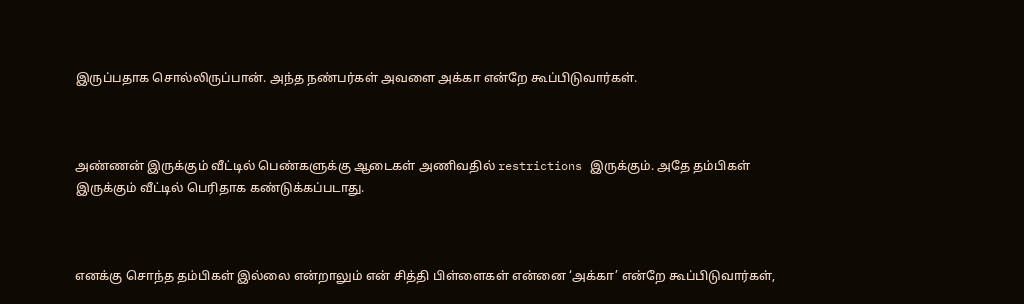இருப்பதாக சொல்லிருப்பான். அந்த நண்பர்கள் அவளை அக்கா என்றே கூப்பிடுவார்கள்.



அண்ணன் இருக்கும் வீட்டில் பெண்களுக்கு ஆடைகள் அணிவதில் restrictions இருக்கும். அதே தம்பிகள் இருக்கும் வீட்டில் பெரிதாக கண்டுக்கப்படாது.



எனக்கு சொந்த தம்பிகள் இல்லை என்றாலும் என் சித்தி பிள்ளைகள் என்னை ‘அக்கா’ என்றே கூப்பிடுவார்கள்,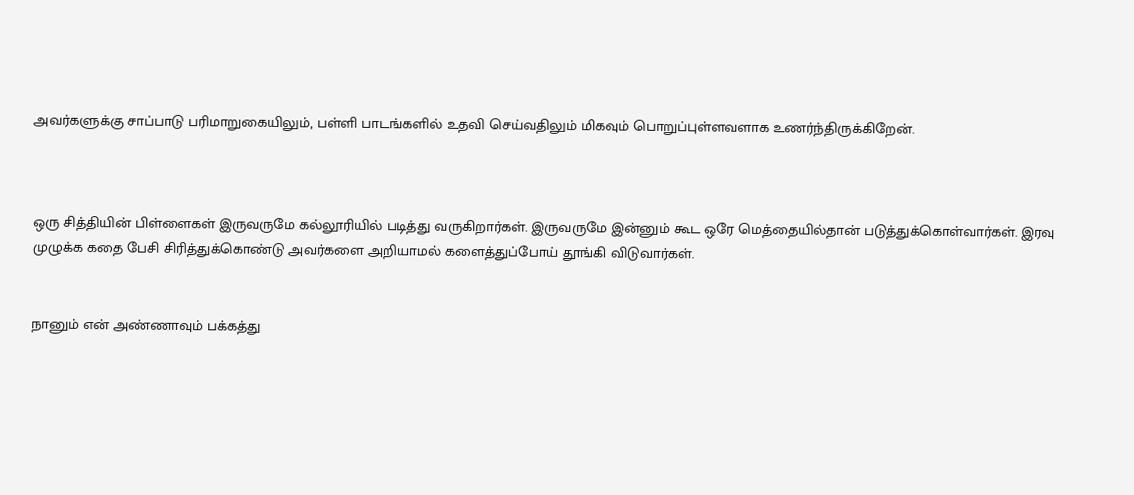அவர்களுக்கு சாப்பாடு பரிமாறுகையிலும், பள்ளி பாடங்களில் உதவி செய்வதிலும் மிகவும் பொறுப்புள்ளவளாக உணர்ந்திருக்கிறேன்.



ஒரு சித்தியின் பிள்ளைகள் இருவருமே கல்லூரியில் படித்து வருகிறார்கள். இருவருமே இன்னும் கூட ஒரே மெத்தையில்தான் படுத்துக்கொள்வார்கள். இரவு முழுக்க கதை பேசி சிரித்துக்கொண்டு அவர்களை அறியாமல் களைத்துப்போய் தூங்கி விடுவார்கள்.


நானும் என் அண்ணாவும் பக்கத்து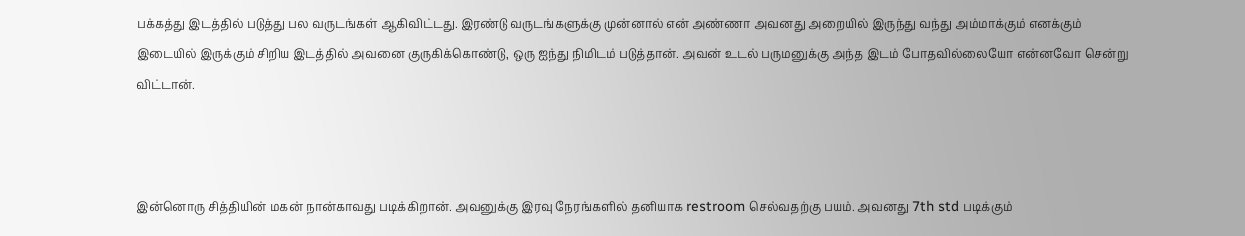பக்கத்து இடத்தில் படுத்து பல வருடங்கள் ஆகிவிட்டது. இரண்டு வருடங்களுக்கு முன்னால் என் அண்ணா அவனது அறையில் இருந்து வந்து அம்மாக்கும் எனக்கும்  இடையில் இருக்கும் சிறிய இடத்தில் அவனை குருகிக்கொண்டு, ஒரு ஐந்து நிமிடம் படுத்தான். அவன் உடல் பருமனுக்கு அந்த இடம் போதவில்லையோ என்னவோ சென்று விட்டான்.



இன்னொரு சித்தியின் மகன் நான்காவது படிக்கிறான். அவனுக்கு இரவு நேரங்களில் தனியாக restroom செல்வதற்கு பயம். அவனது 7th std படிக்கும்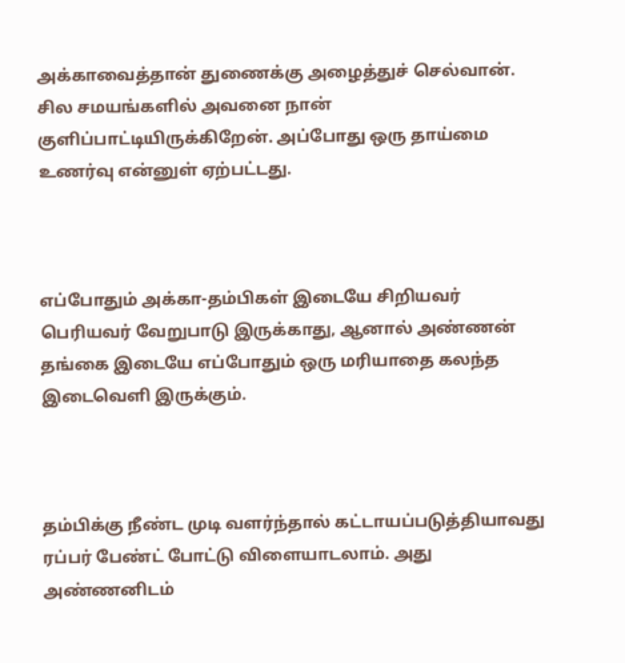அக்காவைத்தான் துணைக்கு அழைத்துச் செல்வான். சில சமயங்களில் அவனை நான் குளிப்பாட்டியிருக்கிறேன். அப்போது ஒரு தாய்மை உணர்வு என்னுள் ஏற்பட்டது.



எப்போதும் அக்கா-தம்பிகள் இடையே சிறியவர் பெரியவர் வேறுபாடு இருக்காது, ஆனால் அண்ணன் தங்கை இடையே எப்போதும் ஒரு மரியாதை கலந்த இடைவெளி இருக்கும்.



தம்பிக்கு நீண்ட முடி வளர்ந்தால் கட்டாயப்படுத்தியாவது ரப்பர் பேண்ட் போட்டு விளையாடலாம். அது அண்ணனிடம்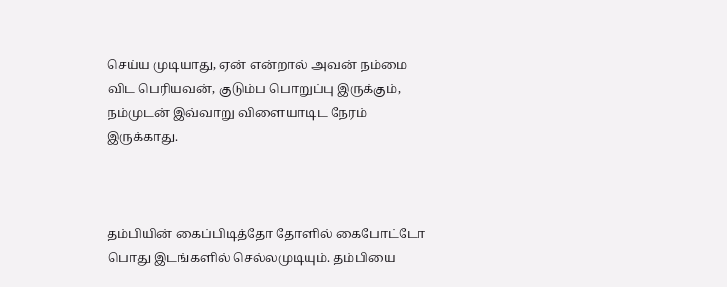செய்ய முடியாது, ஏன் என்றால் அவன் நம்மை விட பெரியவன், குடும்ப பொறுப்பு இருக்கும், நம்முடன் இவ்வாறு விளையாடிட நேரம் இருக்காது.



தம்பியின் கைப்பிடித்தோ தோளில் கைபோட்டோ பொது இடங்களில் செல்லமுடியும். தம்பியை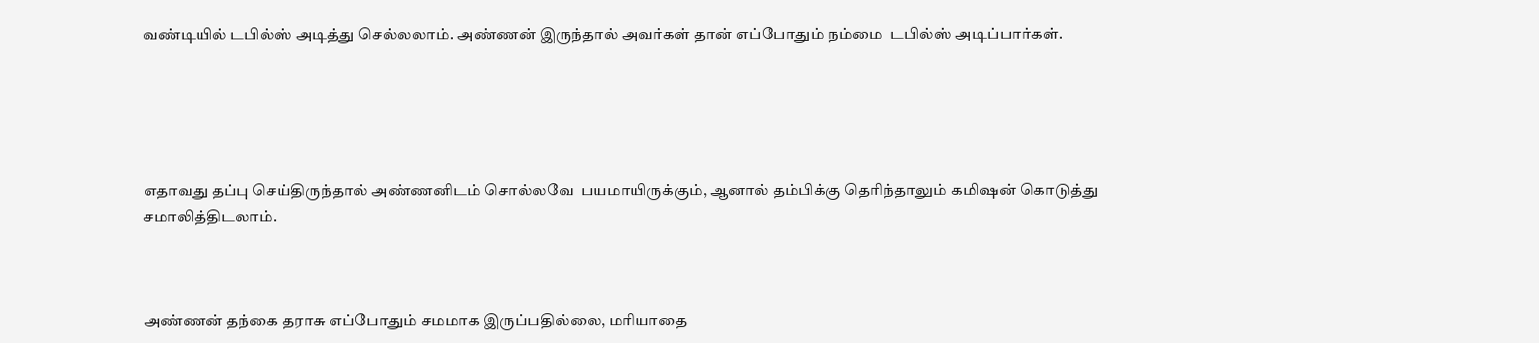வண்டியில் டபில்ஸ் அடித்து செல்லலாம். அண்ணன் இருந்தால் அவர்கள் தான் எப்போதும் நம்மை  டபில்ஸ் அடிப்பார்கள்.





எதாவது தப்பு செய்திருந்தால் அண்ணனிடம் சொல்லவே  பயமாயிருக்கும், ஆனால் தம்பிக்கு தெரிந்தாலும் கமிஷன் கொடுத்து சமாலித்திடலாம்.



அண்ணன் தந்கை தராசு எப்போதும் சமமாக இருப்பதில்லை, மரியாதை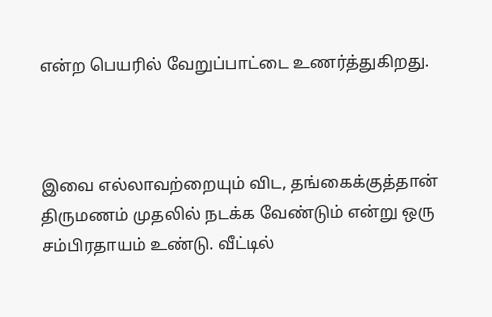என்ற பெயரில் வேறுப்பாட்டை உணர்த்துகிறது.



இவை எல்லாவற்றையும் விட, தங்கைக்குத்தான் திருமணம் முதலில் நடக்க வேண்டும் என்று ஒரு சம்பிரதாயம் உண்டு. வீட்டில்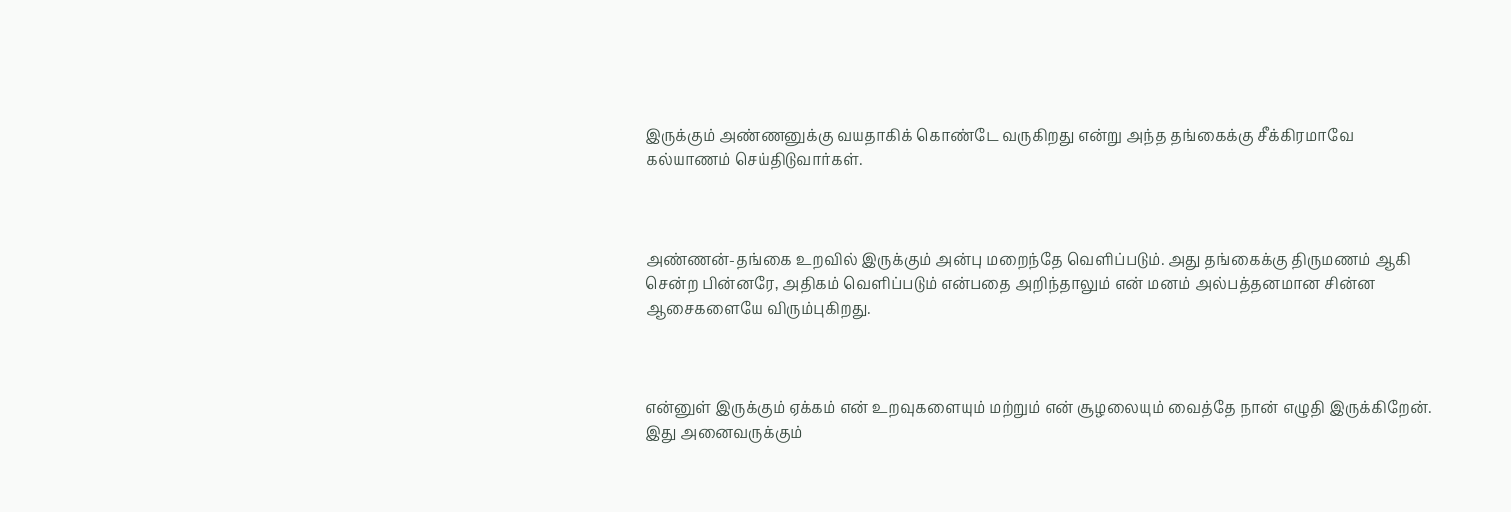இருக்கும் அண்ணனுக்கு வயதாகிக் கொண்டே வருகிறது என்று அந்த தங்கைக்கு சீக்கிரமாவே கல்யாணம் செய்திடுவார்கள்.



அண்ணன்-தங்கை உறவில் இருக்கும் அன்பு மறைந்தே வெளிப்படும். அது தங்கைக்கு திருமணம் ஆகி சென்ற பின்னரே, அதிகம் வெளிப்படும் என்பதை அறிந்தாலும் என் மனம் அல்பத்தனமான சின்ன ஆசைகளையே விரும்புகிறது.



என்னுள் இருக்கும் ஏக்கம் என் உறவுகளையும் மற்றும் என் சூழலையும் வைத்தே நான் எழுதி இருக்கிறேன். இது அனைவருக்கும்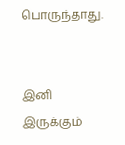பொருந்தாது.


இனி இருக்கும்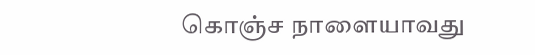கொஞ்ச நாளையாவது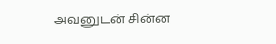அவனுடன் சின்ன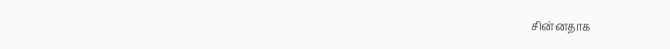சின்னதாக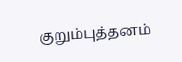குறும்புத்தனம்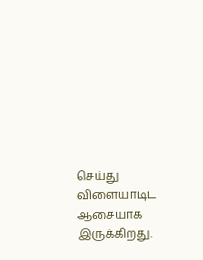செய்து விளையாடிட ஆசையாக இருக்கிறது.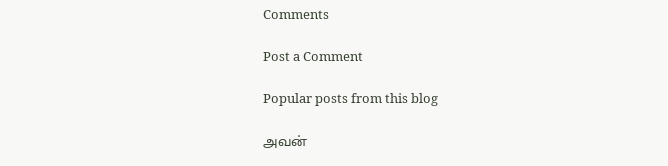Comments

Post a Comment

Popular posts from this blog

அவன்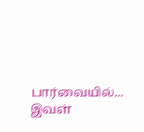பார்வையில்... இவள்